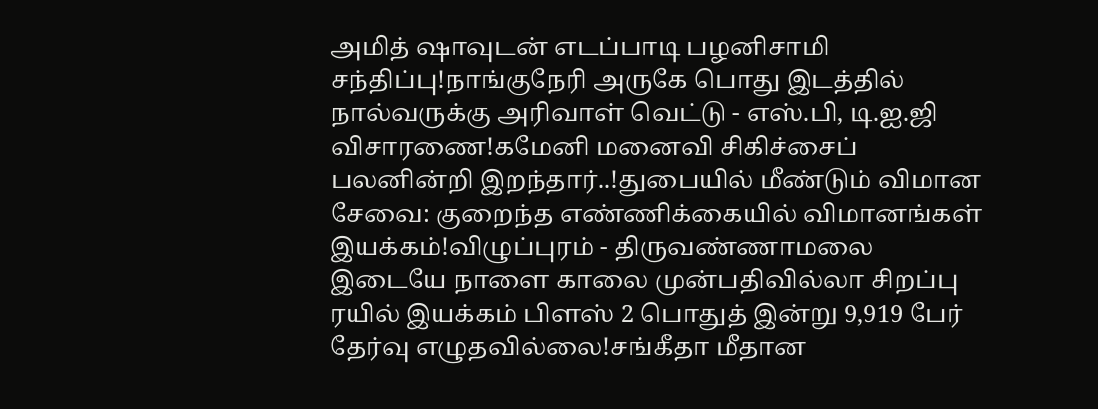அமித் ஷாவுடன் எடப்பாடி பழனிசாமி சந்திப்பு!நாங்குநேரி அருகே பொது இடத்தில் நால்வருக்கு அரிவாள் வெட்டு - எஸ்.பி, டி.ஐ.ஜி விசாரணை!கமேனி மனைவி சிகிச்சைப் பலனின்றி இறந்தார்..!துபையில் மீண்டும் விமான சேவை: குறைந்த எண்ணிக்கையில் விமானங்கள் இயக்கம்!விழுப்புரம் - திருவண்ணாமலை இடையே நாளை காலை முன்பதிவில்லா சிறப்பு ரயில் இயக்கம் பிளஸ் 2 பொதுத் இன்று 9,919 பேர் தேர்வு எழுதவில்லை!சங்கீதா மீதான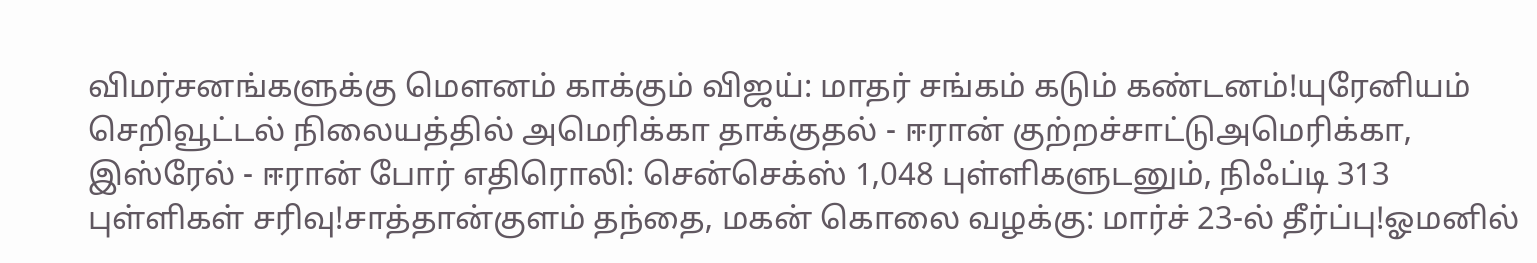விமர்சனங்களுக்கு மௌனம் காக்கும் விஜய்: மாதர் சங்கம் கடும் கண்டனம்!யுரேனியம் செறிவூட்டல் நிலையத்தில் அமெரிக்கா தாக்குதல் - ஈரான் குற்றச்சாட்டுஅமெரிக்கா, இஸ்ரேல் - ஈரான் போர் எதிரொலி: சென்செக்ஸ் 1,048 புள்ளிகளுடனும், நிஃப்டி 313 புள்ளிகள் சரிவு!சாத்தான்குளம் தந்தை, மகன் கொலை வழக்கு: மார்ச் 23-ல் தீர்ப்பு!ஓமனில்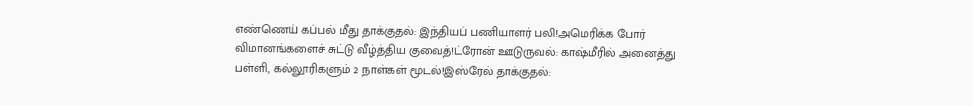எண்ணெய் கப்பல் மீது தாக்குதல்: இந்தியப் பணியாளர் பலி!அமெரிக்க போர் விமானங்களைச் சுட்டு வீழ்த்திய குவைத்!ட்ரோன் ஊடுருவல்: காஷ்மீரில் அனைத்து பள்ளி, கல்லூரிகளும் 2 நாள்கள் மூடல்!இஸ்ரேல் தாக்குதல்: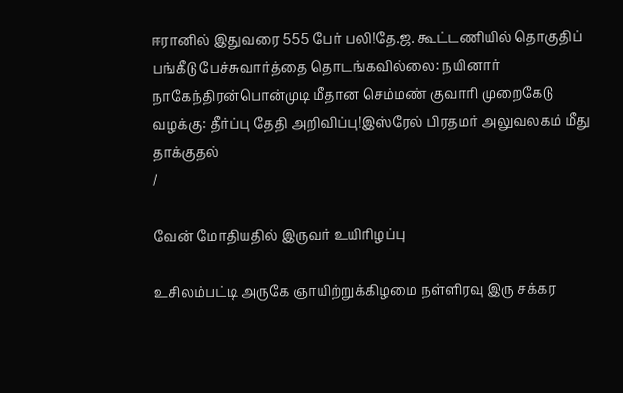ஈரானில் இதுவரை 555 பேர் பலி!தே.ஜ. கூட்டணியில் தொகுதிப் பங்கீடு பேச்சுவார்த்தை தொடங்கவில்லை: நயினார் நாகேந்திரன்பொன்முடி மீதான செம்மண் குவாரி முறைகேடு வழக்கு: தீர்ப்பு தேதி அறிவிப்பு!இஸ்ரேல் பிரதமர் அலுவலகம் மீது தாக்குதல்
/

வேன் மோதியதில் இருவர் உயிரிழப்பு

உசிலம்பட்டி அருகே ஞாயிற்றுக்கிழமை நள்ளிரவு இரு சக்கர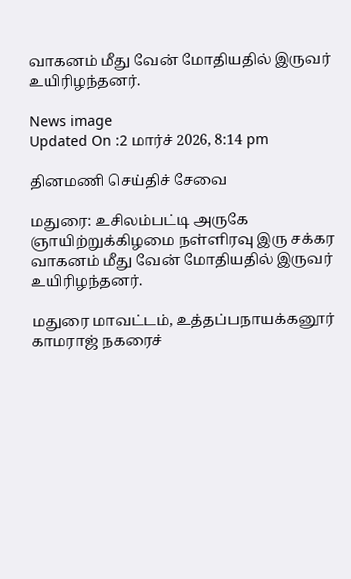வாகனம் மீது வேன் மோதியதில் இருவர் உயிரிழந்தனர்.

News image
Updated On :2 மார்ச் 2026, 8:14 pm

தினமணி செய்திச் சேவை

மதுரை: உசிலம்பட்டி அருகே ஞாயிற்றுக்கிழமை நள்ளிரவு இரு சக்கர வாகனம் மீது வேன் மோதியதில் இருவர் உயிரிழந்தனர்.

மதுரை மாவட்டம், உத்தப்பநாயக்கனூர் காமராஜ் நகரைச்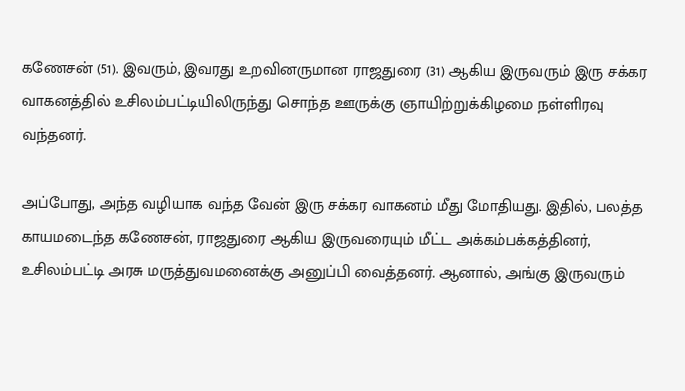கணேசன் (51). இவரும், இவரது உறவினருமான ராஜதுரை (31) ஆகிய இருவரும் இரு சக்கர வாகனத்தில் உசிலம்பட்டியிலிருந்து சொந்த ஊருக்கு ஞாயிற்றுக்கிழமை நள்ளிரவு வந்தனர்.

அப்போது, அந்த வழியாக வந்த வேன் இரு சக்கர வாகனம் மீது மோதியது. இதில், பலத்த காயமடைந்த கணேசன், ராஜதுரை ஆகிய இருவரையும் மீட்ட அக்கம்பக்கத்தினர், உசிலம்பட்டி அரசு மருத்துவமனைக்கு அனுப்பி வைத்தனர். ஆனால், அங்கு இருவரும்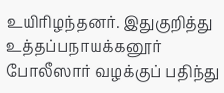உயிரிழந்தனர். இதுகுறித்து உத்தப்பநாயக்கனூர் போலீஸார் வழக்குப் பதிந்து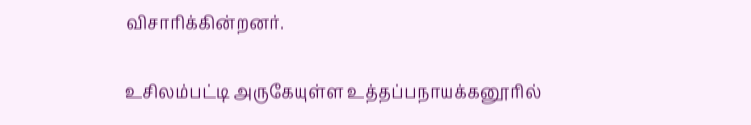விசாரிக்கின்றனர்.

உசிலம்பட்டி அருகேயுள்ள உத்தப்பநாயக்கனூரில்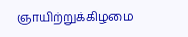ஞாயிற்றுக்கிழமை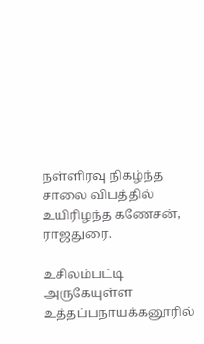நள்ளிரவு நிகழ்ந்த சாலை விபத்தில் உயிரிழந்த கணேசன், ராஜதுரை.

உசிலம்பட்டி அருகேயுள்ள உத்தப்பநாயக்கனூரில்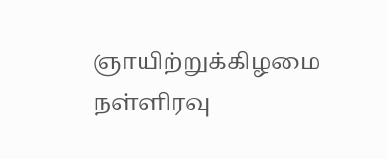ஞாயிற்றுக்கிழமை நள்ளிரவு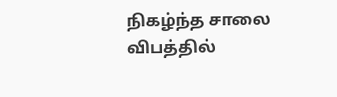நிகழ்ந்த சாலை விபத்தில்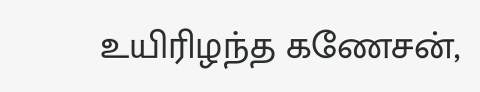உயிரிழந்த கணேசன்,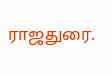ராஜதுரை.